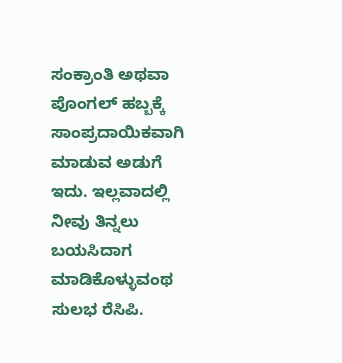ಸಂಕ್ರಾಂತಿ ಅಥವಾ ಪೊಂಗಲ್ ಹಬ್ಬಕ್ಕೆ ಸಾಂಪ್ರದಾಯಿಕವಾಗಿ ಮಾಡುವ ಅಡುಗೆ ಇದು. ಇಲ್ಲವಾದಲ್ಲಿ ನೀವು ತಿನ್ನಲು ಬಯಸಿದಾಗ ಮಾಡಿಕೊಳ್ಳುವಂಥ ಸುಲಭ ರೆಸಿಪಿ.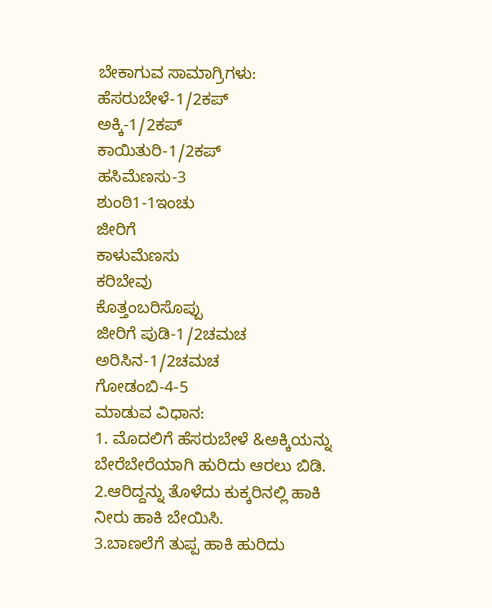ಬೇಕಾಗುವ ಸಾಮಾಗ್ರಿಗಳು:
ಹೆಸರುಬೇಳೆ-1/2ಕಪ್
ಅಕ್ಕಿ-1/2ಕಪ್
ಕಾಯಿತುರಿ-1/2ಕಪ್
ಹಸಿಮೆಣಸು-3
ಶುಂಠಿ1-1ಇಂಚು
ಜೀರಿಗೆ
ಕಾಳುಮೆಣಸು
ಕರಿಬೇವು
ಕೊತ್ತಂಬರಿಸೊಪ್ಪು
ಜೀರಿಗೆ ಪುಡಿ-1/2ಚಮಚ
ಅರಿಸಿನ-1/2ಚಮಚ
ಗೋಡಂಬಿ-4-5
ಮಾಡುವ ವಿಧಾನ:
1. ಮೊದಲಿಗೆ ಹೆಸರುಬೇಳೆ &ಅಕ್ಕಿಯನ್ನು ಬೇರೆಬೇರೆಯಾಗಿ ಹುರಿದು ಆರಲು ಬಿಡಿ.
2.ಆರಿದ್ದನ್ನು ತೊಳೆದು ಕುಕ್ಕರಿನಲ್ಲಿ ಹಾಕಿ ನೀರು ಹಾಕಿ ಬೇಯಿಸಿ.
3.ಬಾಣಲೆಗೆ ತುಪ್ಪ ಹಾಕಿ ಹುರಿದು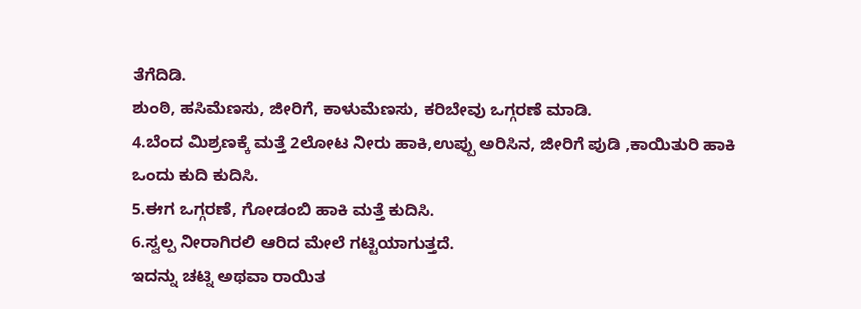ತೆಗೆದಿಡಿ.
ಶುಂಠಿ, ಹಸಿಮೆಣಸು, ಜೀರಿಗೆ, ಕಾಳುಮೆಣಸು, ಕರಿಬೇವು ಒಗ್ಗರಣೆ ಮಾಡಿ.
4.ಬೆಂದ ಮಿಶ್ರಣಕ್ಕೆ ಮತ್ತೆ 2ಲೋಟ ನೀರು ಹಾಕಿ,ಉಪ್ಪು ಅರಿಸಿನ, ಜೀರಿಗೆ ಪುಡಿ ,ಕಾಯಿತುರಿ ಹಾಕಿ ಒಂದು ಕುದಿ ಕುದಿಸಿ.
5.ಈಗ ಒಗ್ಗರಣೆ, ಗೋಡಂಬಿ ಹಾಕಿ ಮತ್ತೆ ಕುದಿಸಿ.
6.ಸ್ವಲ್ಪ ನೀರಾಗಿರಲಿ ಆರಿದ ಮೇಲೆ ಗಟ್ಟಿಯಾಗುತ್ತದೆ.
ಇದನ್ನು ಚಟ್ನಿ ಅಥವಾ ರಾಯಿತ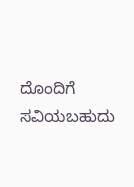ದೊಂದಿಗೆ ಸವಿಯಬಹುದು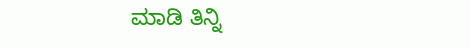ಮಾಡಿ ತಿನ್ನಿ